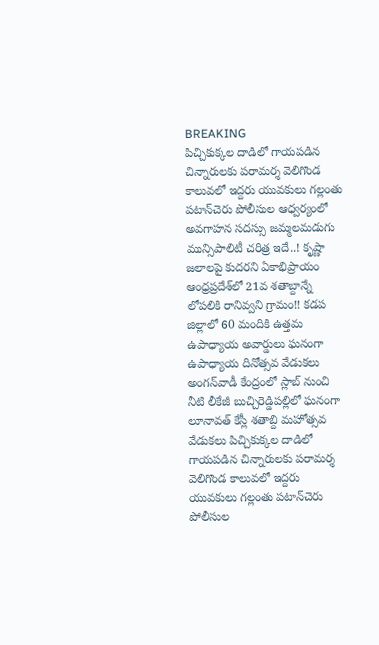BREAKING
పిచ్చికుక్కల దాడిలో గాయపడిన చిన్నారులకు పరామర్శ వెలిగొండ కాలువలో ఇద్దరు యువకులు గల్లంతు పటాన్‌చెరు పోలీసుల ఆధ్వర్యంలో అవగాహన సదస్సు జమ్మలమడుగు మున్సిపాలిటీ చరిత్ర ఇదే..! కృష్ణా జలాలపై కుదరని ఏకాభిప్రాయం ఆంధ్రప్రదేశ్‌లో 21వ శతాబ్దాన్నే లోపలికి రానివ్వని గ్రామం!! కడప జిల్లాలో 60 మందికి ఉత్తమ ఉపాధ్యాయ అవార్డులు ఘనంగా ఉపాధ్యాయ దినోత్సవ వేడుకలు అంగన్‌వాడీ కేంద్రంలో స్లాబ్‌ నుంచి నీటి లీకేజీ బుచ్చిరెడ్డిపల్లిలో ఘనంగా లూనావత్ కేస్లీ శతాబ్ది మహోత్సవ వేడుకలు పిచ్చికుక్కల దాడిలో గాయపడిన చిన్నారులకు పరామర్శ వెలిగొండ కాలువలో ఇద్దరు యువకులు గల్లంతు పటాన్‌చెరు పోలీసుల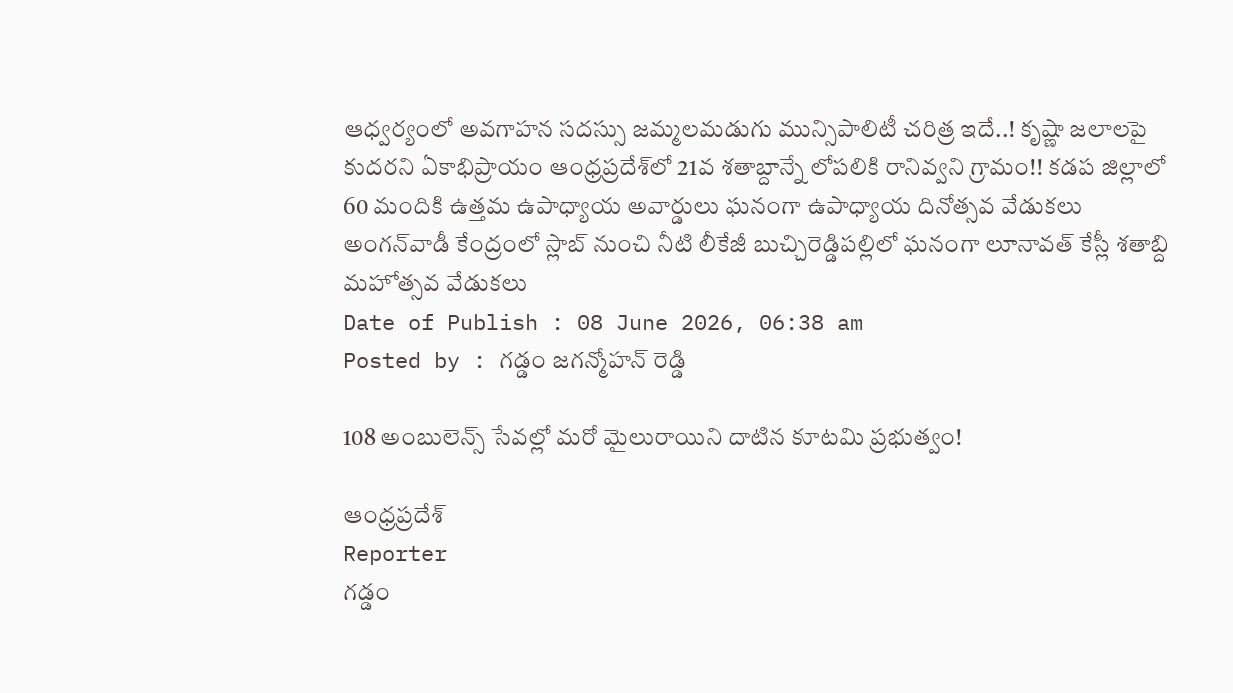ఆధ్వర్యంలో అవగాహన సదస్సు జమ్మలమడుగు మున్సిపాలిటీ చరిత్ర ఇదే..! కృష్ణా జలాలపై కుదరని ఏకాభిప్రాయం ఆంధ్రప్రదేశ్‌లో 21వ శతాబ్దాన్నే లోపలికి రానివ్వని గ్రామం!! కడప జిల్లాలో 60 మందికి ఉత్తమ ఉపాధ్యాయ అవార్డులు ఘనంగా ఉపాధ్యాయ దినోత్సవ వేడుకలు అంగన్‌వాడీ కేంద్రంలో స్లాబ్‌ నుంచి నీటి లీకేజీ బుచ్చిరెడ్డిపల్లిలో ఘనంగా లూనావత్ కేస్లీ శతాబ్ది మహోత్సవ వేడుకలు
Date of Publish : 08 June 2026, 06:38 am
Posted by : గడ్డం జగన్మోహన్ రెడ్డి

108 అంబులెన్స్ సేవల్లో మరో మైలురాయిని దాటిన కూటమి ప్రభుత్వం!

ఆంధ్రప్రదేశ్
Reporter
గడ్డం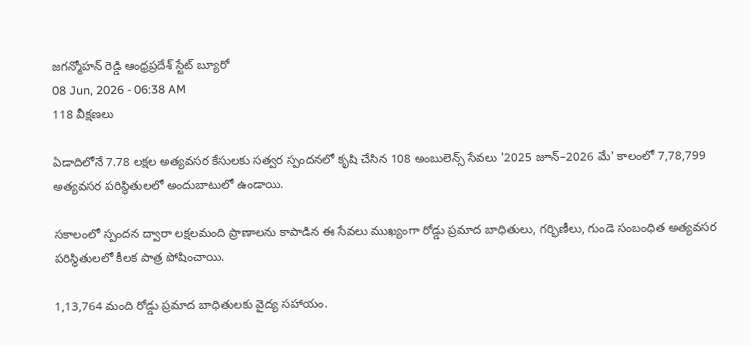జగన్మోహన్ రెడ్డి ఆంధ్రప్రదేశ్ స్టేట్ బ్యూరో
08 Jun, 2026 - 06:38 AM
118 వీక్షణలు

ఏడాదిలోనే 7.78 లక్షల అత్యవసర కేసులకు సత్వర స్పందనలో కృషి చేసిన 108 అంబులెన్స్ సేవలు '2025 జూన్–2026 మే' కాలంలో 7,78,799 అత్యవసర పరిస్థితులలో అందుబాటులో ఉండాయి.

సకాలంలో స్పందన ద్వారా లక్షలమంది ప్రాణాలను కాపాడిన ఈ సేవలు ముఖ్యంగా రోడ్డు ప్రమాద బాధితులు, గర్భిణీలు, గుండె సంబంధిత అత్యవసర పరిస్థితులలో కీలక పాత్ర పోషించాయి.

1,13,764 మంది రోడ్డు ప్రమాద బాధితులకు వైద్య సహాయం.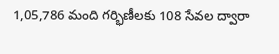1,05,786 మంది గర్భిణీలకు 108 సేవల ద్వారా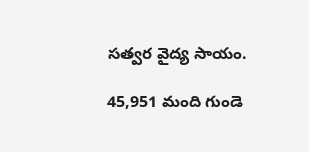సత్వర వైద్య సాయం.

45,951 మంది గుండె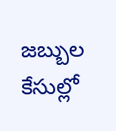జబ్బుల కేసుల్లో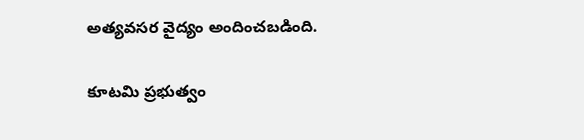అత్యవసర వైద్యం అందించబడింది.

కూటమి ప్రభుత్వం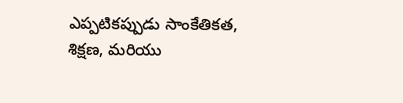ఎప్పటికప్పుడు సాంకేతికత, శిక్షణ, మరియు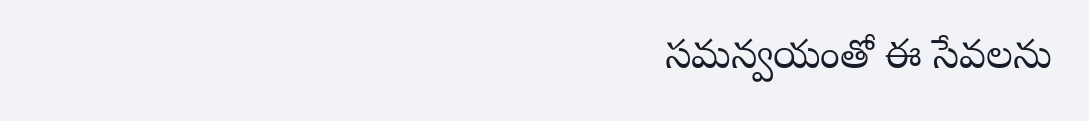సమన్వయంతో ఈ సేవలను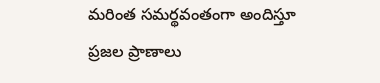మరింత సమర్థవంతంగా అందిస్తూ ప్రజల ప్రాణాలు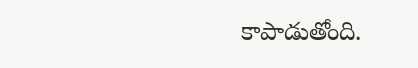కాపాడుతోంది.